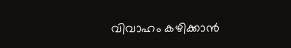വിവാഹം കഴിക്കാൻ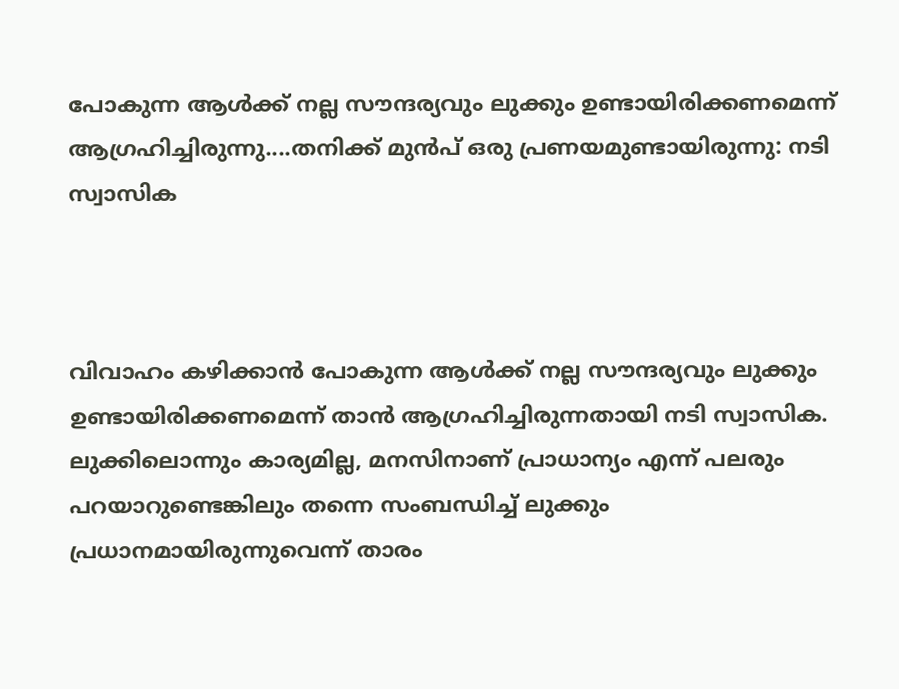പോകുന്ന ആൾക്ക് നല്ല സൗന്ദര്യവും ലുക്കും ഉണ്ടായിരിക്കണമെന്ന് ആഗ്രഹിച്ചിരുന്നു....തനിക്ക് മുൻപ് ഒരു പ്രണയമുണ്ടായിരുന്നു: നടി സ്വാസിക



വിവാഹം കഴിക്കാൻ പോകുന്ന ആൾക്ക് നല്ല സൗന്ദര്യവും ലുക്കും ഉണ്ടായിരിക്കണമെന്ന് താൻ ആഗ്രഹിച്ചിരുന്നതായി നടി സ്വാസിക. ലുക്കിലൊന്നും കാര്യമില്ല, മനസിനാണ് പ്രാധാന്യം എന്ന് പലരും പറയാറുണ്ടെങ്കിലും തന്നെ സംബന്ധിച്ച് ലുക്കും പ്രധാനമായിരുന്നുവെന്ന് താരം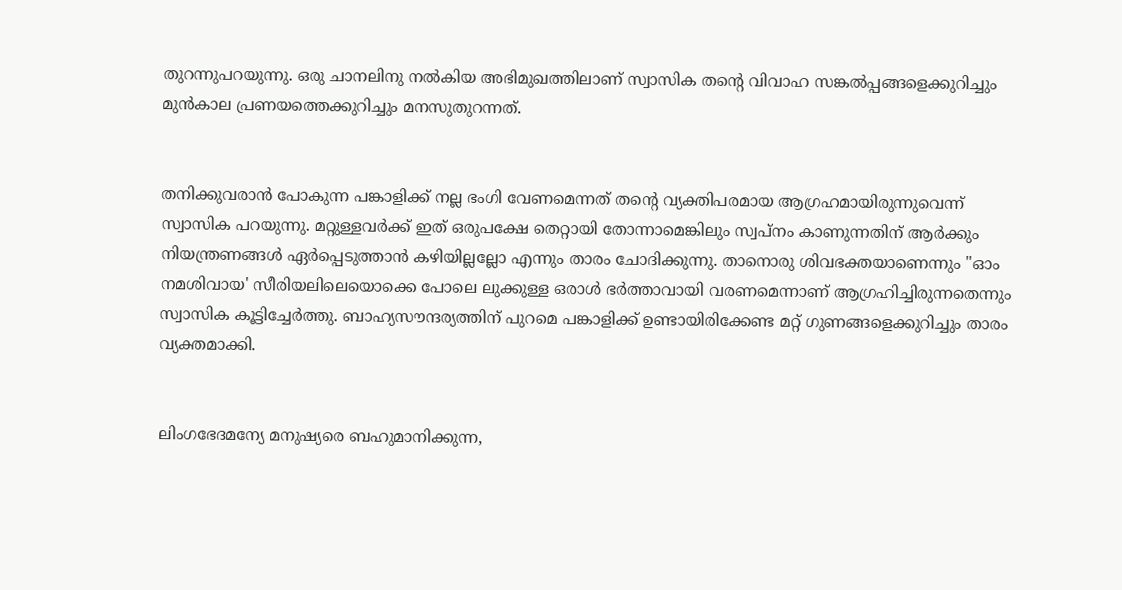തുറന്നുപറയുന്നു. ഒരു ചാനലിനു നൽകിയ അഭിമുഖത്തിലാണ് സ്വാസിക തന്‍റെ വിവാഹ സങ്കൽപ്പങ്ങളെക്കുറിച്ചും മുൻകാല പ്രണയത്തെക്കുറിച്ചും മനസുതുറന്നത്.


തനിക്കുവരാൻ പോകുന്ന പങ്കാളിക്ക് നല്ല ഭംഗി വേണമെന്നത് തന്‍റെ വ്യക്തിപരമായ ആഗ്രഹമായിരുന്നുവെന്ന് സ്വാസിക പറയുന്നു. മറ്റുള്ളവർക്ക് ഇത് ഒരുപക്ഷേ തെറ്റായി തോന്നാമെങ്കിലും സ്വപ്നം കാണുന്നതിന് ആർക്കും നിയന്ത്രണങ്ങൾ ഏർപ്പെടുത്താൻ കഴിയില്ലല്ലോ എന്നും താരം ചോദിക്കുന്നു. താനൊരു ശിവഭക്തയാണെന്നും "ഓം നമശിവായ' സീരിയലിലെയൊക്കെ പോലെ ലുക്കുള്ള ഒരാൾ ഭർത്താവായി വരണമെന്നാണ് ആഗ്രഹിച്ചിരുന്നതെന്നും സ്വാസിക കൂട്ടിച്ചേർത്തു. ബാഹ്യസൗന്ദര്യത്തിന് പുറമെ പങ്കാളിക്ക് ഉണ്ടായിരിക്കേണ്ട മറ്റ് ഗുണങ്ങളെക്കുറിച്ചും താരം വ്യക്തമാക്കി.


ലിംഗഭേദമന്യേ മനുഷ്യരെ ബഹുമാനിക്കുന്ന,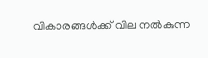വികാരങ്ങൾക്ക് വില നൽകുന്ന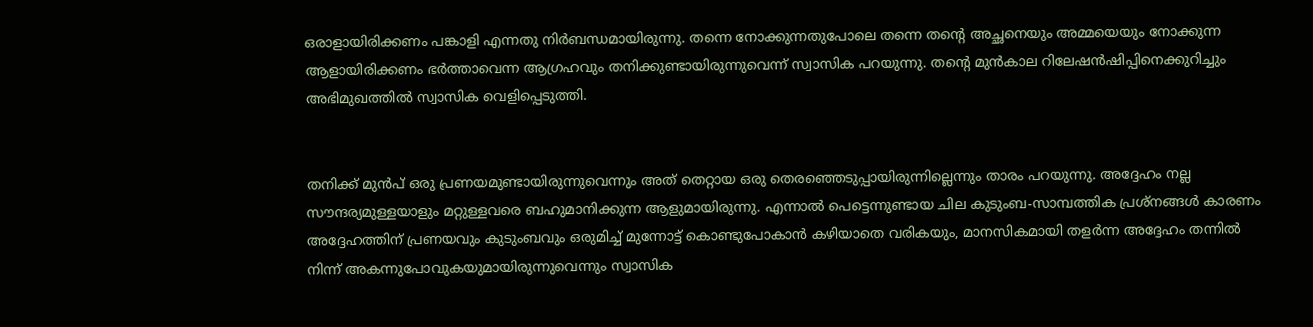ഒരാളായിരിക്കണം പങ്കാളി എന്നതു നിർബന്ധമായിരുന്നു. തന്നെ നോക്കുന്നതുപോലെ തന്നെ തന്‍റെ അച്ഛനെയും അമ്മയെയും നോക്കുന്ന ആളായിരിക്കണം ഭർത്താവെന്ന ആഗ്രഹവും തനിക്കുണ്ടായിരുന്നുവെന്ന് സ്വാസിക പറയുന്നു. തന്‍റെ മുൻകാല റിലേഷൻഷിപ്പിനെക്കുറിച്ചും അഭിമുഖത്തിൽ സ്വാസിക വെളിപ്പെടുത്തി.


തനിക്ക് മുൻപ് ഒരു പ്രണയമുണ്ടായിരുന്നുവെന്നും അത് തെറ്റായ ഒരു തെരഞ്ഞെടുപ്പായിരുന്നില്ലെന്നും താരം പറയുന്നു. അദ്ദേഹം നല്ല സൗന്ദര്യമുള്ളയാളും മറ്റുള്ളവരെ ബഹുമാനിക്കുന്ന ആളുമായിരുന്നു. എന്നാൽ പെട്ടെന്നുണ്ടായ ചില കുടുംബ-സാമ്പത്തിക പ്രശ്നങ്ങൾ കാരണം അദ്ദേഹത്തിന് പ്രണയവും കുടുംബവും ഒരുമിച്ച് മുന്നോട്ട് കൊണ്ടുപോകാൻ കഴിയാതെ വരികയും, മാനസികമായി തളർന്ന അദ്ദേഹം തന്നിൽ നിന്ന് അകന്നുപോവുകയുമായിരുന്നുവെന്നും സ്വാസിക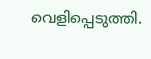വെളിപ്പെടുത്തി.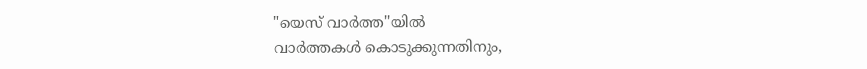"യെസ് വാർത്ത''യിൽ
വാർത്തകൾ കൊടുക്കുന്നതിനും,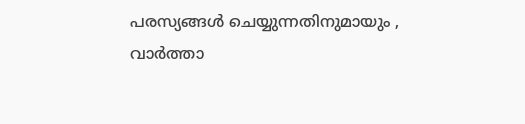പരസ്യങ്ങൾ ചെയ്യുന്നതിനുമായും ,
വാർത്താ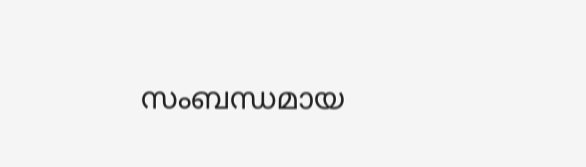സംബന്ധമായ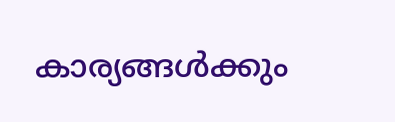കാര്യങ്ങൾക്കും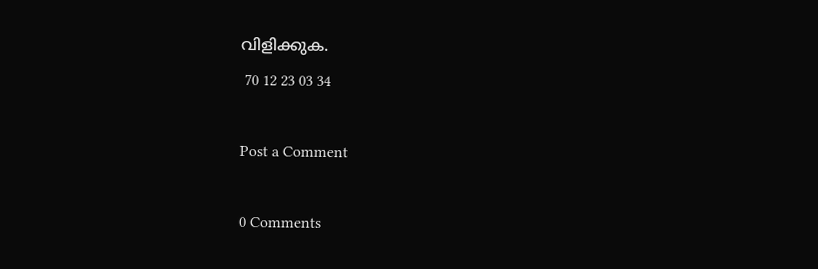വിളിക്കുക.
 70 12 23 03 34

Post a Comment

0 Comments